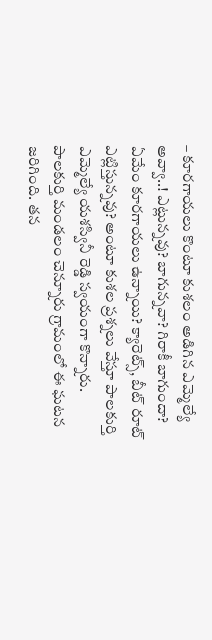– కూరగాయలు కొంటూ కుశలం అడిగిన ఎమ్మెల్యే
అవ్వా..! ఎట్లున్నవు? బాగున్నవా? గిరాకీ బాగుందా? ఏమేం కూరగాయలు ఉన్నాయి? క్యారెట్స్, బీట్ రూట్ ఎట్లిస్తున్నవు? అంటూ కుశల ప్రశ్నలు వేస్తూ పాలకుర్తి ఎమ్మెల్యే యశస్వినీ రెడ్డి స్వయంగా కొన్నారు. పాలకుర్తి మండలం చెన్నూరు గ్రామంలో ఈ ఘటన జరిగింది. తన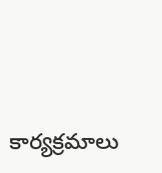కార్యక్రమాలు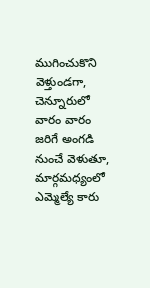ముగించుకొని వెళ్తుండగా, చెన్నూరులో వారం వారం జరిగే అంగడి నుంచే వెళుతూ, మార్గమధ్యంలో ఎమ్మెల్యే కారు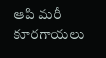ఆపి మరీ కూరగాయలు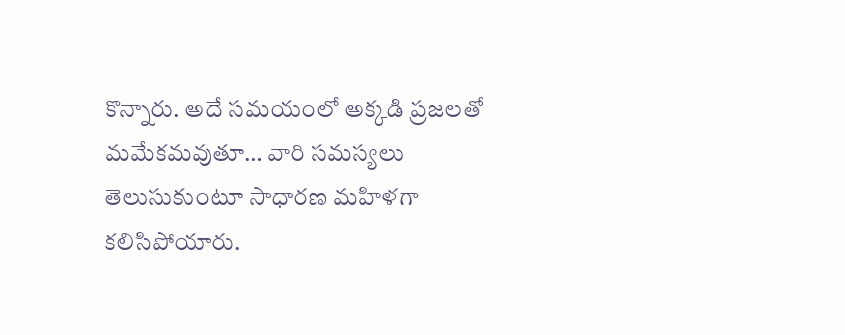కొన్నారు. అదే సమయంలో అక్కడి ప్రజలతో మమేకమవుతూ… వారి సమస్యలు తెలుసుకుంటూ సాధారణ మహిళగా కలిసిపోయారు.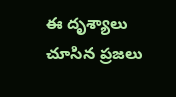ఈ దృశ్యాలు చూసిన ప్రజలు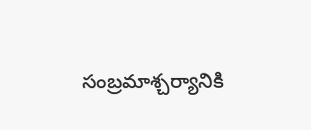సంబ్రమాశ్చర్యానికి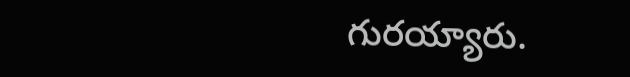గురయ్యారు.